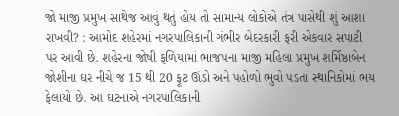જો માજી પ્રમુખ સાથેજ આવું થતું હોય તો સામાન્ય લોકોએ તંત્ર પાસેથી શું આશા રાખવી? : આમોદ શહેરમાં નગરપાલિકાની ગંભીર બેદરકારી ફરી એકવાર સપાટી પર આવી છે. શહેરના જોષી ફળિયામાં ભાજપના માજી મહિલા પ્રમુખ શર્મિષ્ઠાબેન જોશીના ઘર નીચે જ 15 થી 20 ફૂટ ઊંડો અને પહોળો ભુવો પડતા સ્થાનિકોમાં ભય ફેલાયો છે. આ ઘટનાએ નગરપાલિકાની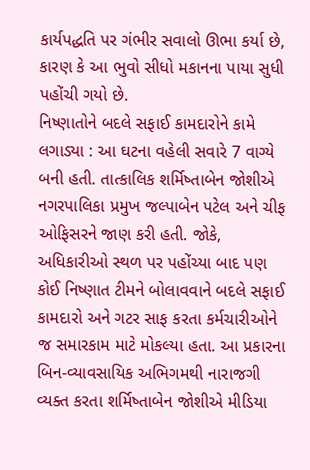કાર્યપદ્ધતિ પર ગંભીર સવાલો ઊભા કર્યા છે, કારણ કે આ ભુવો સીધો મકાનના પાયા સુધી પહોંચી ગયો છે.
નિષ્ણાતોને બદલે સફાઈ કામદારોને કામે લગાડ્યા : આ ઘટના વહેલી સવારે 7 વાગ્યે બની હતી. તાત્કાલિક શર્મિષ્તાબેન જોશીએ નગરપાલિકા પ્રમુખ જલ્પાબેન પટેલ અને ચીફ ઓફિસરને જાણ કરી હતી. જોકે, અધિકારીઓ સ્થળ પર પહોંચ્યા બાદ પણ કોઈ નિષ્ણાત ટીમને બોલાવવાને બદલે સફાઈ કામદારો અને ગટર સાફ કરતા કર્મચારીઓને જ સમારકામ માટે મોકલ્યા હતા. આ પ્રકારના બિન-વ્યાવસાયિક અભિગમથી નારાજગી વ્યક્ત કરતા શર્મિષ્તાબેન જોશીએ મીડિયા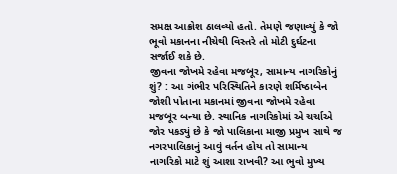સમક્ષ આક્રોશ ઠાલવ્યો હતો. તેમણે જણાવ્યું કે જો ભૂવો મકાનના નીચેથી વિસ્તરે તો મોટી દુર્ઘટના સર્જાઈ શકે છે.
જીવના જોખમે રહેવા મજબૂર, સામાન્ય નાગરિકોનું શું? : આ ગંભીર પરિસ્થિતિને કારણે શર્મિષ્ઠાબેન જોશી પોતાના મકાનમાં જીવના જોખમે રહેવા મજબૂર બન્યા છે. સ્થાનિક નાગરિકોમાં એ ચર્ચાએ જોર પકડ્યું છે કે જો પાલિકાના માજી પ્રમુખ સાથે જ નગરપાલિકાનું આવું વર્તન હોય તો સામાન્ય નાગરિકો માટે શું આશા રાખવી? આ ભુવો મુખ્ય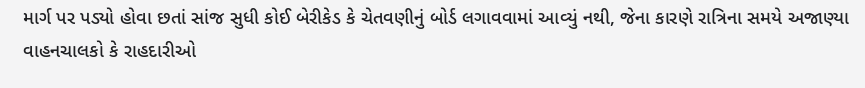માર્ગ પર પડ્યો હોવા છતાં સાંજ સુધી કોઈ બેરીકેડ કે ચેતવણીનું બોર્ડ લગાવવામાં આવ્યું નથી, જેના કારણે રાત્રિના સમયે અજાણ્યા વાહનચાલકો કે રાહદારીઓ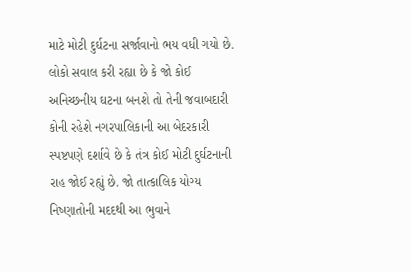માટે મોટી દુર્ઘટના સર્જાવાનો ભય વધી ગયો છે. લોકો સવાલ કરી રહ્યા છે કે જો કોઈ અનિચ્છનીય ઘટના બનશે તો તેની જવાબદારી કોની રહેશે નગરપાલિકાની આ બેદરકારી સ્પષ્ટપણે દર્શાવે છે કે તંત્ર કોઈ મોટી દુર્ઘટનાની રાહ જોઈ રહ્યું છે. જો તાત્કાલિક યોગ્ય નિષ્ણાતોની મદદથી આ ભુવાને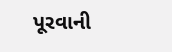પૂરવાની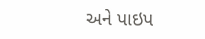અને પાઇપ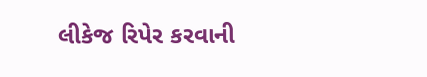લીકેજ રિપેર કરવાની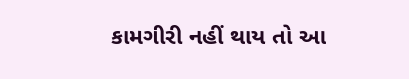કામગીરી નહીં થાય તો આ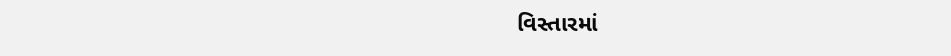વિસ્તારમાં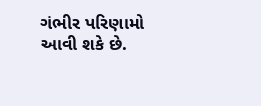ગંભીર પરિણામો આવી શકે છે.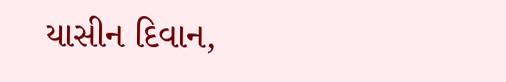યાસીન દિવાન,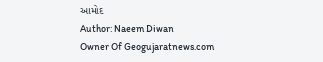આમોદ
Author: Naeem Diwan
Owner Of Geogujaratnews.com